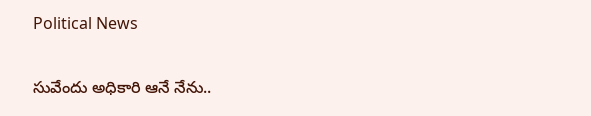Political News

సువేందు అధికారి ఆనే నేను..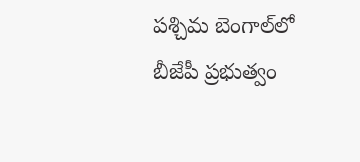పశ్చిమ బెంగాల్‌లో బీజేపీ ప్రభుత్వం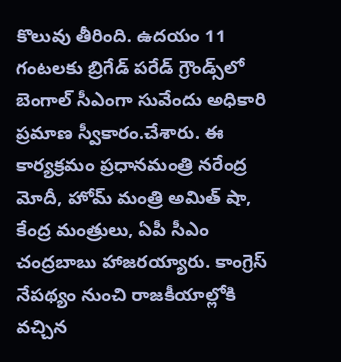కొలువు తీరింది. ఉదయం 11 గంటలకు బ్రిగేడ్‌ పరేడ్ గ్రౌండ్స్‌లో బెంగాల్‌ సీఎంగా సువేందు అధికారి ప్రమాణ స్వీకారం.చేశారు. ఈ కార్యక్రమం ప్రధానమంత్రి నరేంద్ర మోదీ, హోమ్ మంత్రి అమిత్ షా, కేంద్ర మంత్రులు, ఏపీ సీఎం చంద్రబాబు హాజరయ్యారు. కాంగ్రెస్ నేపథ్యం నుంచి రాజకీయాల్లోకి వచ్చిన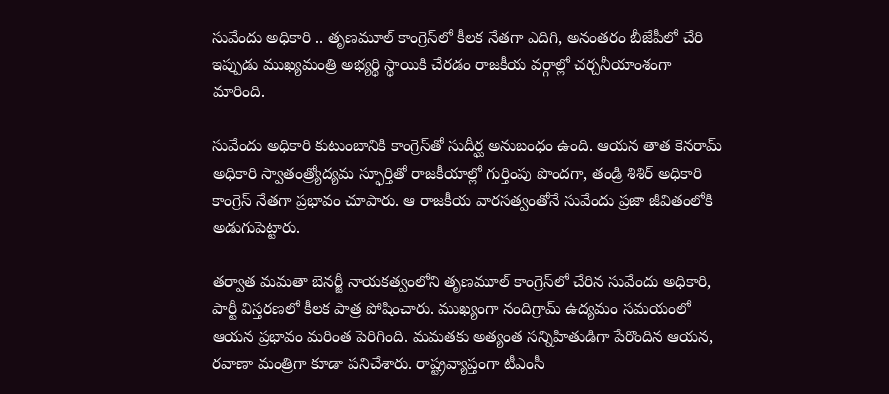సువేందు అధికారి .. తృణమూల్ కాంగ్రెస్‌లో కీలక నేతగా ఎదిగి, అనంతరం బీజేపీలో చేరి ఇప్పుడు ముఖ్యమంత్రి అభ్యర్థి స్థాయికి చేరడం రాజకీయ వర్గాల్లో చర్చనీయాంశంగా మారింది.

సువేందు అధికారి కుటుంబానికి కాంగ్రెస్‌తో సుదీర్ఘ అనుబంధం ఉంది. ఆయన తాత కెనరామ్ అధికారి స్వాతంత్ర్యోద్యమ స్ఫూర్తితో రాజకీయాల్లో గుర్తింపు పొందగా, తండ్రి శిశిర్ అధికారి కాంగ్రెస్ నేతగా ప్రభావం చూపారు. ఆ రాజకీయ వారసత్వంతోనే సువేందు ప్రజా జీవితంలోకి అడుగుపెట్టారు.

తర్వాత మమతా బెనర్జీ నాయకత్వంలోని తృణమూల్ కాంగ్రెస్‌లో చేరిన సువేందు అధికారి, పార్టీ విస్తరణలో కీలక పాత్ర పోషించారు. ముఖ్యంగా నందిగ్రామ్ ఉద్యమం సమయంలో ఆయన ప్రభావం మరింత పెరిగింది. మమతకు అత్యంత సన్నిహితుడిగా పేరొందిన ఆయన, రవాణా మంత్రిగా కూడా పనిచేశారు. రాష్ట్రవ్యాప్తంగా టీఎంసీ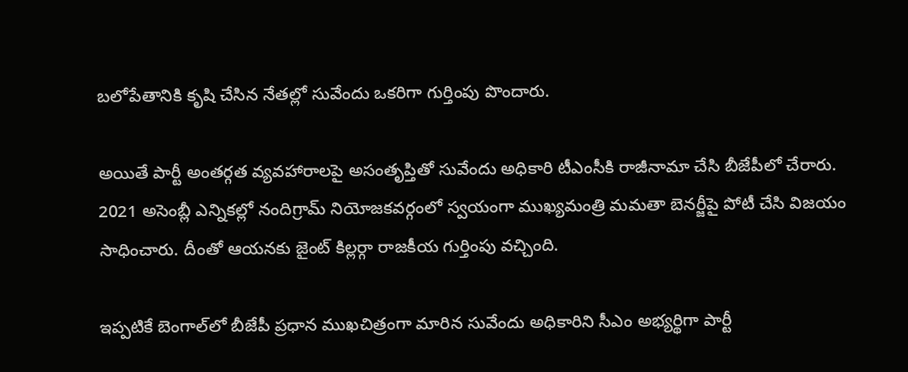బలోపేతానికి కృషి చేసిన నేతల్లో సువేందు ఒకరిగా గుర్తింపు పొందారు.

అయితే పార్టీ అంతర్గత వ్యవహారాలపై అసంతృప్తితో సువేందు అధికారి టీఎంసీకి రాజీనామా చేసి బీజేపీలో చేరారు. 2021 అసెంబ్లీ ఎన్నికల్లో నందిగ్రామ్ నియోజకవర్గంలో స్వయంగా ముఖ్యమంత్రి మమతా బెనర్జీపై పోటీ చేసి విజయం సాధించారు. దీంతో ఆయనకు జైంట్ కిల్లర్గా రాజకీయ గుర్తింపు వచ్చింది.

ఇప్పటికే బెంగాల్‌లో బీజేపీ ప్రధాన ముఖచిత్రంగా మారిన సువేందు అధికారిని సీఎం అభ్యర్థిగా పార్టీ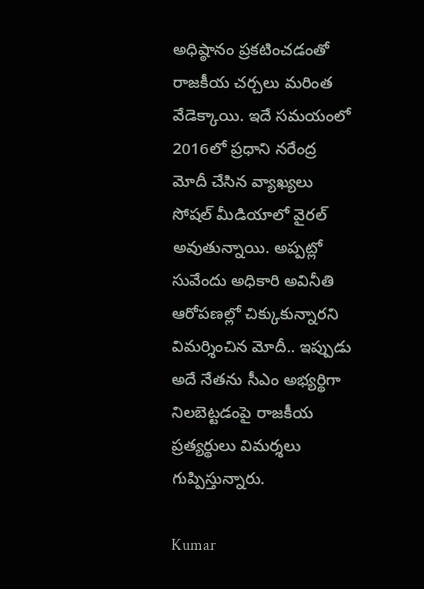అధిష్ఠానం ప్రకటించడంతో రాజకీయ చర్చలు మరింత వేడెక్కాయి. ఇదే సమయంలో 2016లో ప్రధాని నరేంద్ర మోదీ చేసిన వ్యాఖ్యలు సోషల్ మీడియాలో వైరల్ అవుతున్నాయి. అప్పట్లో సువేందు అధికారి అవినీతి ఆరోపణల్లో చిక్కుకున్నారని విమర్శించిన మోదీ.. ఇప్పుడు అదే నేతను సీఎం అభ్యర్థిగా నిలబెట్టడంపై రాజకీయ ప్రత్యర్థులు విమర్శలు గుప్పిస్తున్నారు.

Kumar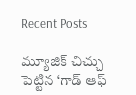Recent Posts

మ్యూజిక్ చిచ్చు పెట్టిన ‘గాడ్ ఆఫ్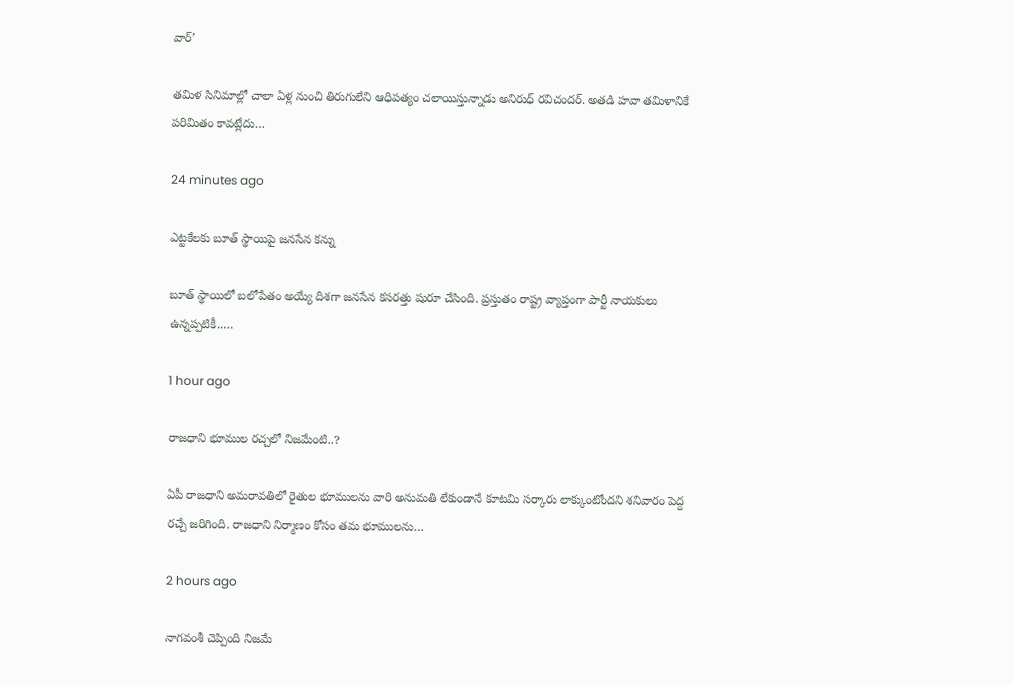వార్’

తమిళ సినిమాల్లో చాలా ఏళ్ల నుంచి తిరుగులేని ఆధిపత్యం చలాయిస్తున్నాడు అనిరుధ్ రవిచందర్. అతడి హవా తమిళానికే పరిమితం కావట్లేదు…

24 minutes ago

ఎట్టకేలకు బూత్ స్థాయిపై జనసేన కన్ను

బూత్ స్థాయిలో బ‌లోపేతం అయ్యే దిశ‌గా జ‌న‌సేన క‌స‌ర‌త్తు షురూ చేసింది. ప్ర‌స్తుతం రాష్ట్ర వ్యాప్తంగా పార్టీ నాయ‌కులు ఉన్న‌ప్ప‌టికీ..…

1 hour ago

రాజధాని భూముల రచ్చలో నిజమేంటి..?

ఏపీ రాజధాని అమరావతిలో రైతుల భూములను వారి అనుమతి లేకుండానే కూటమి సర్కారు లాక్కుంటోందని శనివారం పెద్ద రచ్చే జరిగింది. రాజధాని నిర్మాణం కోసం తమ భూములను…

2 hours ago

నాగ‌వంశీ చెప్పింది నిజమే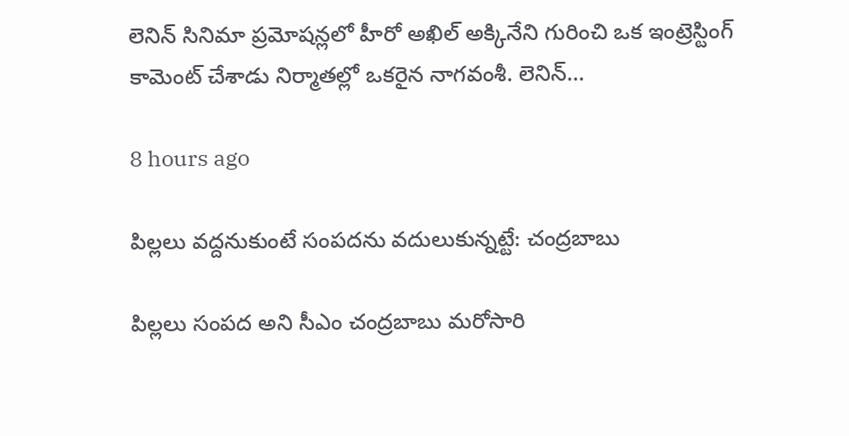లెనిన్ సినిమా ప్ర‌మోష‌న్ల‌లో హీరో అఖిల్ అక్కినేని గురించి ఒక ఇంట్రెస్టింగ్ కామెంట్ చేశాడు నిర్మాత‌ల్లో ఒక‌రైన నాగ‌వంశీ. లెనిన్…

8 hours ago

పిల్లలు వద్దనుకుంటే సంపదను వదులుకున్నట్టే: చంద్రబాబు

పిల్లలు సంప‌ద అని సీఎం చంద్ర‌బాబు మ‌రోసారి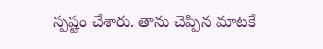స్ప‌ష్టం చేశారు. తాను చెప్పిన మాటకే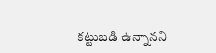క‌ట్టుబ‌డి ఉన్నాన‌ని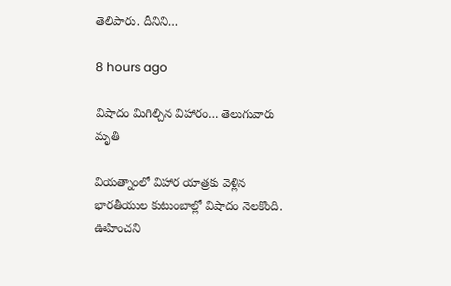తెలిపారు. దీనిని…

8 hours ago

విషాదం మిగిల్చిన విహారం… తెలుగువారు మృతి

వియ‌త్నాంలో విహార యాత్ర‌కు వెళ్లిన భార‌తీయుల కుటుంబాల్లో విషాదం నెల‌కొంది. ఊహించ‌ని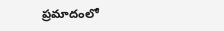ప్ర‌మాదంలో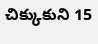చిక్కుకుని 15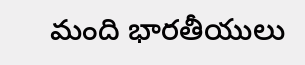మంది భార‌తీయులు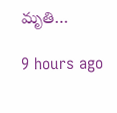మృతి…

9 hours ago